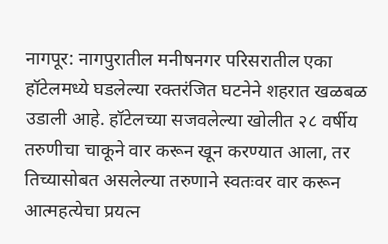नागपूर: नागपुरातील मनीषनगर परिसरातील एका हॉटेलमध्ये घडलेल्या रक्तरंजित घटनेने शहरात खळबळ उडाली आहे. हॉटेलच्या सजवलेल्या खोलीत २८ वर्षीय तरुणीचा चाकूने वार करून खून करण्यात आला, तर तिच्यासोबत असलेल्या तरुणाने स्वतःवर वार करून आत्महत्येचा प्रयत्न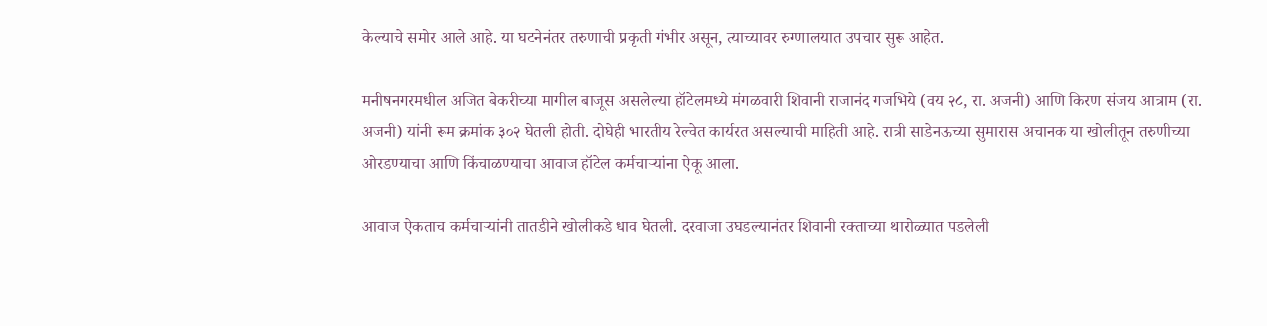केल्याचे समोर आले आहे. या घटनेनंतर तरुणाची प्रकृती गंभीर असून, त्याच्यावर रुग्णालयात उपचार सुरू आहेत.

मनीषनगरमधील अजित बेकरीच्या मागील बाजूस असलेल्या हॉटेलमध्ये मंगळवारी शिवानी राजानंद गजभिये (वय २८, रा. अजनी) आणि किरण संजय आत्राम (रा. अजनी) यांनी रूम क्रमांक ३०२ घेतली होती. दोघेही भारतीय रेल्वेत कार्यरत असल्याची माहिती आहे. रात्री साडेनऊच्या सुमारास अचानक या खोलीतून तरुणीच्या ओरडण्याचा आणि किंचाळण्याचा आवाज हॉटेल कर्मचाऱ्यांना ऐकू आला.

आवाज ऐकताच कर्मचाऱ्यांनी तातडीने खोलीकडे धाव घेतली. दरवाजा उघडल्यानंतर शिवानी रक्ताच्या थारोळ्यात पडलेली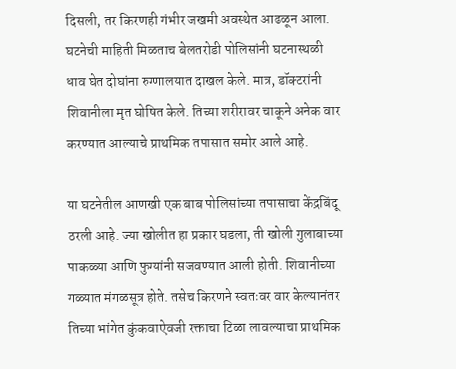दिसली, तर किरणही गंभीर जखमी अवस्थेत आढळून आला. घटनेची माहिती मिळताच बेलतरोडी पोलिसांनी घटनास्थळी धाव घेत दोघांना रुग्णालयात दाखल केले. मात्र, डॉक्टरांनी शिवानीला मृत घोषित केले. तिच्या शरीरावर चाकूने अनेक वार करण्यात आल्याचे प्राथमिक तपासात समोर आले आहे.

या घटनेतील आणखी एक बाब पोलिसांच्या तपासाचा केंद्रबिंदू ठरली आहे. ज्या खोलीत हा प्रकार घडला, ती खोली गुलाबाच्या पाकळ्या आणि फुग्यांनी सजवण्यात आली होती. शिवानीच्या गळ्यात मंगळसूत्र होते. तसेच किरणने स्वतःवर वार केल्यानंतर तिच्या भांगेत कुंकवाऐवजी रक्ताचा टिळा लावल्याचा प्राथमिक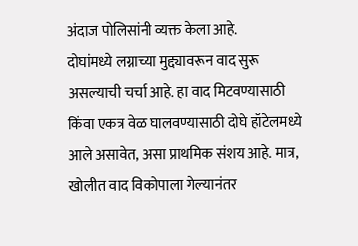अंदाज पोलिसांनी व्यक्त केला आहे.
दोघांमध्ये लग्नाच्या मुद्द्यावरून वाद सुरू असल्याची चर्चा आहे. हा वाद मिटवण्यासाठी किंवा एकत्र वेळ घालवण्यासाठी दोघे हॉटेलमध्ये आले असावेत, असा प्राथमिक संशय आहे. मात्र, खोलीत वाद विकोपाला गेल्यानंतर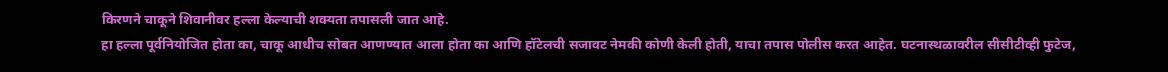किरणने चाकूने शिवानीवर हल्ला केल्याची शक्यता तपासली जात आहे.
हा हल्ला पूर्वनियोजित होता का, चाकू आधीच सोबत आणण्यात आला होता का आणि हॉटेलची सजावट नेमकी कोणी केली होती, याचा तपास पोलीस करत आहेत. घटनास्थळावरील सीसीटीव्ही फुटेज,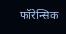फॉरेन्सिक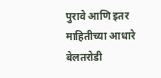पुरावे आणि इतर माहितीच्या आधारे बेलतरोडी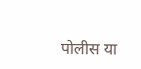पोलीस या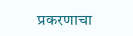प्रकरणाचा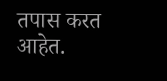तपास करत आहेत.